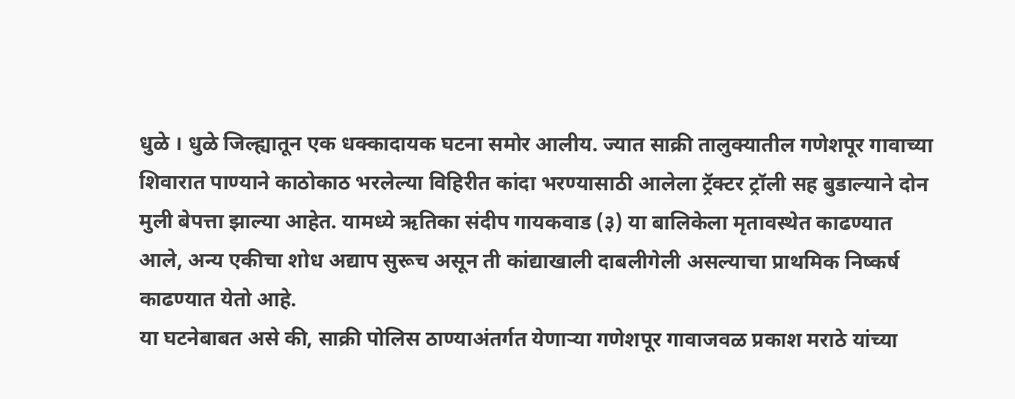धुळे । धुळे जिल्ह्यातून एक धक्कादायक घटना समोर आलीय. ज्यात साक्री तालुक्यातील गणेशपूर गावाच्या शिवारात पाण्याने काठोकाठ भरलेल्या विहिरीत कांदा भरण्यासाठी आलेला ट्रॅक्टर ट्रॉली सह बुडाल्याने दोन मुली बेपत्ता झाल्या आहेत. यामध्ये ऋतिका संदीप गायकवाड (३) या बालिकेला मृतावस्थेत काढण्यात आले, अन्य एकीचा शोध अद्याप सुरूच असून ती कांद्याखाली दाबलीगेली असल्याचा प्राथमिक निष्कर्ष काढण्यात येतो आहे.
या घटनेबाबत असे की, साक्री पोलिस ठाण्याअंतर्गत येणाऱ्या गणेशपूर गावाजवळ प्रकाश मराठे यांच्या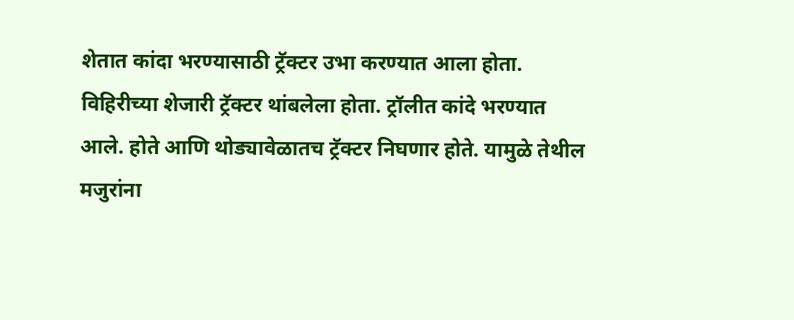शेतात कांदा भरण्यासाठी ट्रॅक्टर उभा करण्यात आला होता. विहिरीच्या शेजारी ट्रॅक्टर थांबलेला होता. ट्रॉलीत कांदे भरण्यात आले. होते आणि थोड्यावेळातच ट्रॅक्टर निघणार होते. यामुळे तेथील मजुरांना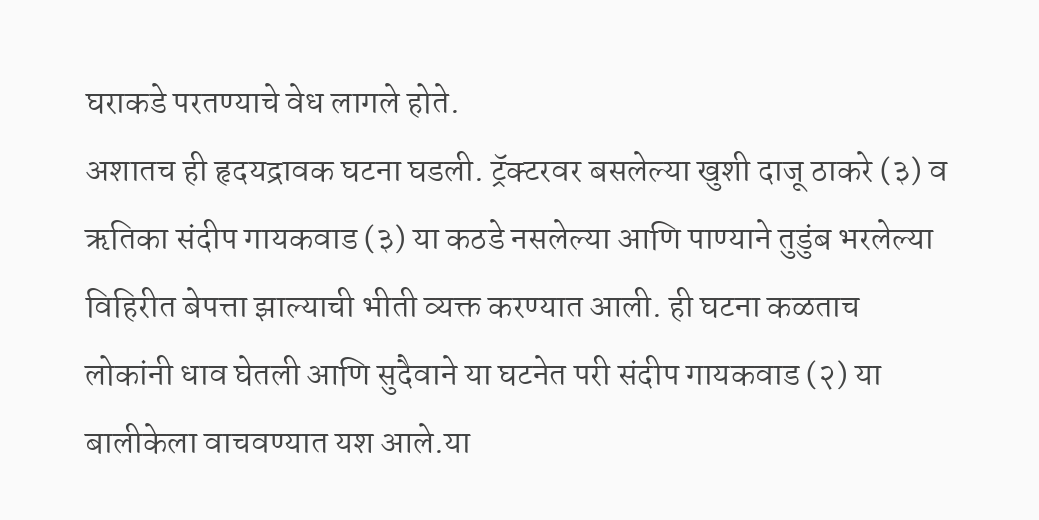घराकडे परतण्याचे वेध लागले होते.
अशातच ही हृदयद्रावक घटना घडली. ट्रॅक्टरवर बसलेल्या खुशी दाजू ठाकरे (३) व ऋतिका संदीप गायकवाड (३) या कठडे नसलेल्या आणि पाण्याने तुडुंब भरलेल्या विहिरीत बेपत्ता झाल्याची भीती व्यक्त करण्यात आली. ही घटना कळताच लोकांनी धाव घेतली आणि सुदैवाने या घटनेत परी संदीप गायकवाड (२) या बालीकेला वाचवण्यात यश आले.या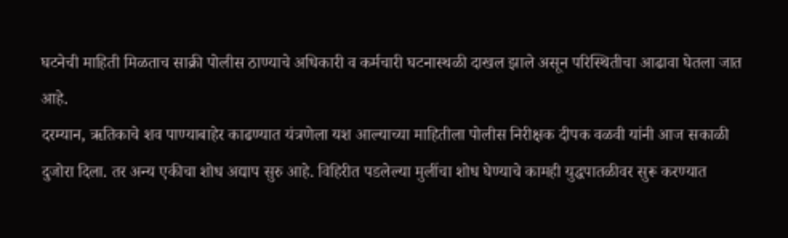घटनेची माहिती मिळताच साक्री पोलीस ठाण्याचे अधिकारी व कर्मचारी घटनास्थळी दाखल झाले असून परिस्थितीचा आढावा घेतला जात आहे.
दरम्यान, ऋतिकाचे शव पाण्याबाहेर काढण्यात यंत्रणेला यश आल्याच्या माहितीला पोलीस निरीक्षक दीपक वळवी यांनी आज सकाळी दुजोरा दिला. तर अन्य एकीचा शोध अद्याप सुरु आहे. विहिरीत पडलेल्या मुलींचा शोध घेण्याचे कामही युद्धपातळीवर सुरू करण्यात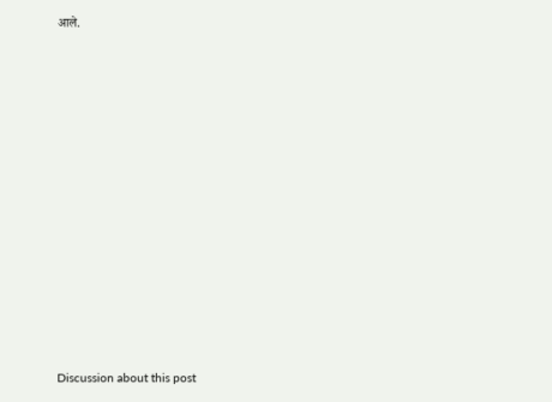आले.















Discussion about this post